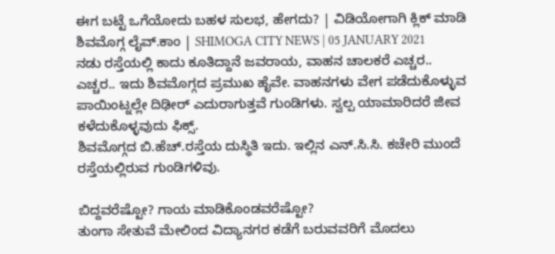ಈಗ ಬಟ್ಟೆ ಒಗೆಯೋದು ಬಹಳ ಸುಲಭ, ಹೇಗದು? | ವಿಡಿಯೋಗಾಗಿ ಕ್ಲಿಕ್ ಮಾಡಿ
ಶಿವಮೊಗ್ಗ ಲೈವ್.ಕಾಂ | SHIMOGA CITY NEWS | 05 JANUARY 2021
ನಡು ರಸ್ತೆಯಲ್ಲಿ ಕಾದು ಕೂತಿದ್ದಾನೆ ಜವರಾಯ, ವಾಹನ ಚಾಲಕರೆ ಎಚ್ಚರ.. ಎಚ್ಚರ.. ಇದು ಶಿವಮೊಗ್ಗದ ಪ್ರಮುಖ ಹೈವೇ. ವಾಹನಗಳು ವೇಗ ಪಡೆದುಕೊಳ್ಳುವ ಪಾಯಿಂಟ್ನಲ್ಲೇ ದಿಢೀರ್ ಎದುರಾಗುತ್ತವೆ ಗುಂಡಿಗಳು. ಸ್ವಲ್ಪ ಯಾಮಾರಿದರೆ ಜೀವ ಕಳೆದುಕೊಳ್ಳವುದು ಫಿಕ್ಸ್.
ಶಿವಮೊಗ್ಗದ ಬಿ.ಹೆಚ್.ರಸ್ತೆಯ ದುಸ್ಥಿತಿ ಇದು. ಇಲ್ಲಿನ ಎನ್.ಸಿ.ಸಿ. ಕಚೇರಿ ಮುಂದೆ ರಸ್ತೆಯಲ್ಲಿರುವ ಗುಂಡಿಗಳಿವು.

ಬಿದ್ದವರೆಷ್ಟೋ? ಗಾಯ ಮಾಡಿಕೊಂಡವರೆಷ್ಟೋ?
ತುಂಗಾ ಸೇತುವೆ ಮೇಲಿಂದ ವಿದ್ಯಾನಗರ ಕಡೆಗೆ ಬರುವವರಿಗೆ ಮೊದಲು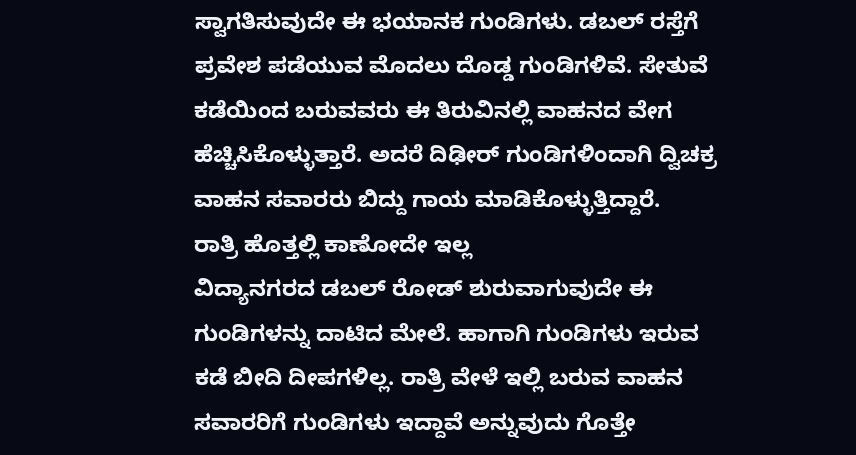ಸ್ವಾಗತಿಸುವುದೇ ಈ ಭಯಾನಕ ಗುಂಡಿಗಳು. ಡಬಲ್ ರಸ್ತೆಗೆ ಪ್ರವೇಶ ಪಡೆಯುವ ಮೊದಲು ದೊಡ್ಡ ಗುಂಡಿಗಳಿವೆ. ಸೇತುವೆ ಕಡೆಯಿಂದ ಬರುವವರು ಈ ತಿರುವಿನಲ್ಲಿ ವಾಹನದ ವೇಗ ಹೆಚ್ಚಿಸಿಕೊಳ್ಳುತ್ತಾರೆ. ಅದರೆ ದಿಢೀರ್ ಗುಂಡಿಗಳಿಂದಾಗಿ ದ್ವಿಚಕ್ರ ವಾಹನ ಸವಾರರು ಬಿದ್ದು ಗಾಯ ಮಾಡಿಕೊಳ್ಳುತ್ತಿದ್ದಾರೆ.
ರಾತ್ರಿ ಹೊತ್ತಲ್ಲಿ ಕಾಣೋದೇ ಇಲ್ಲ
ವಿದ್ಯಾನಗರದ ಡಬಲ್ ರೋಡ್ ಶುರುವಾಗುವುದೇ ಈ ಗುಂಡಿಗಳನ್ನು ದಾಟಿದ ಮೇಲೆ. ಹಾಗಾಗಿ ಗುಂಡಿಗಳು ಇರುವ ಕಡೆ ಬೀದಿ ದೀಪಗಳಿಲ್ಲ. ರಾತ್ರಿ ವೇಳೆ ಇಲ್ಲಿ ಬರುವ ವಾಹನ ಸವಾರರಿಗೆ ಗುಂಡಿಗಳು ಇದ್ದಾವೆ ಅನ್ನುವುದು ಗೊತ್ತೇ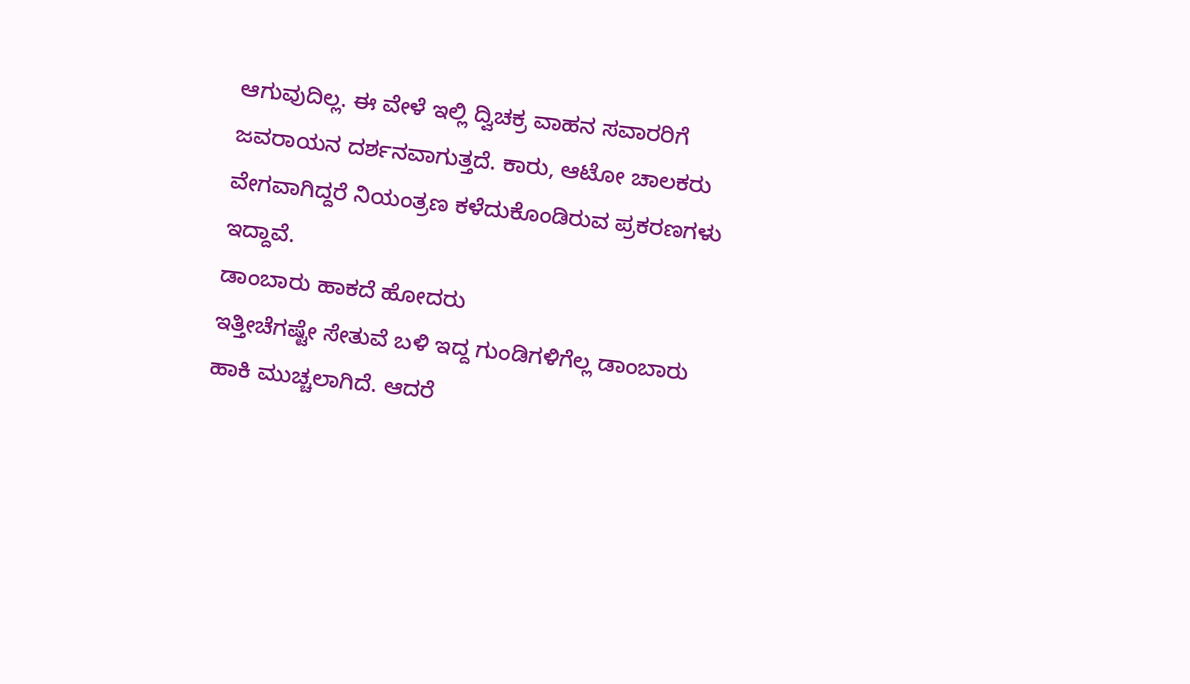ಆಗುವುದಿಲ್ಲ. ಈ ವೇಳೆ ಇಲ್ಲಿ ದ್ವಿಚಕ್ರ ವಾಹನ ಸವಾರರಿಗೆ ಜವರಾಯನ ದರ್ಶನವಾಗುತ್ತದೆ. ಕಾರು, ಆಟೋ ಚಾಲಕರು ವೇಗವಾಗಿದ್ದರೆ ನಿಯಂತ್ರಣ ಕಳೆದುಕೊಂಡಿರುವ ಪ್ರಕರಣಗಳು ಇದ್ದಾವೆ.
ಡಾಂಬಾರು ಹಾಕದೆ ಹೋದರು
ಇತ್ತೀಚೆಗಷ್ಟೇ ಸೇತುವೆ ಬಳಿ ಇದ್ದ ಗುಂಡಿಗಳಿಗೆಲ್ಲ ಡಾಂಬಾರು ಹಾಕಿ ಮುಚ್ಚಲಾಗಿದೆ. ಆದರೆ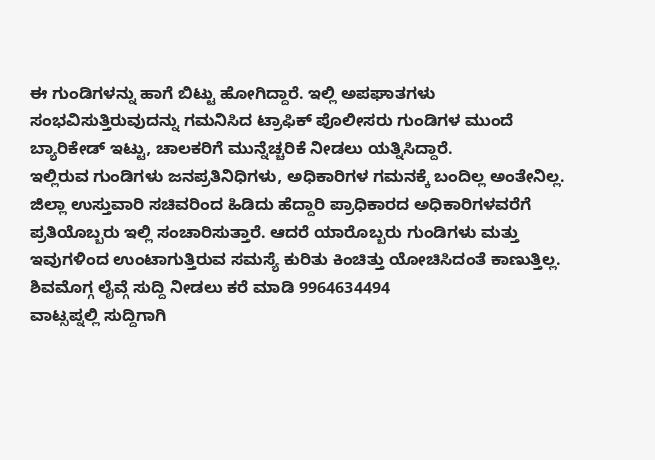ಈ ಗುಂಡಿಗಳನ್ನು ಹಾಗೆ ಬಿಟ್ಟು ಹೋಗಿದ್ದಾರೆ. ಇಲ್ಲಿ ಅಪಘಾತಗಳು ಸಂಭವಿಸುತ್ತಿರುವುದನ್ನು ಗಮನಿಸಿದ ಟ್ರಾಫಿಕ್ ಪೊಲೀಸರು ಗುಂಡಿಗಳ ಮುಂದೆ ಬ್ಯಾರಿಕೇಡ್ ಇಟ್ಟು, ಚಾಲಕರಿಗೆ ಮುನ್ನೆಚ್ಚರಿಕೆ ನೀಡಲು ಯತ್ನಿಸಿದ್ದಾರೆ.
ಇಲ್ಲಿರುವ ಗುಂಡಿಗಳು ಜನಪ್ರತಿನಿಧಿಗಳು, ಅಧಿಕಾರಿಗಳ ಗಮನಕ್ಕೆ ಬಂದಿಲ್ಲ ಅಂತೇನಿಲ್ಲ. ಜಿಲ್ಲಾ ಉಸ್ತುವಾರಿ ಸಚಿವರಿಂದ ಹಿಡಿದು ಹೆದ್ದಾರಿ ಪ್ರಾಧಿಕಾರದ ಅಧಿಕಾರಿಗಳವರೆಗೆ ಪ್ರತಿಯೊಬ್ಬರು ಇಲ್ಲಿ ಸಂಚಾರಿಸುತ್ತಾರೆ. ಆದರೆ ಯಾರೊಬ್ಬರು ಗುಂಡಿಗಳು ಮತ್ತು ಇವುಗಳಿಂದ ಉಂಟಾಗುತ್ತಿರುವ ಸಮಸ್ಯೆ ಕುರಿತು ಕಿಂಚಿತ್ತು ಯೋಚಿಸಿದಂತೆ ಕಾಣುತ್ತಿಲ್ಲ.
ಶಿವಮೊಗ್ಗ ಲೈವ್ಗೆ ಸುದ್ದಿ ನೀಡಲು ಕರೆ ಮಾಡಿ 9964634494
ವಾಟ್ಸಪ್ನಲ್ಲಿ ಸುದ್ದಿಗಾಗಿ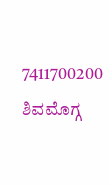7411700200
ಶಿವಮೊಗ್ಗ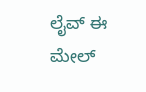ಲೈವ್ ಈ ಮೇಲ್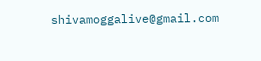shivamoggalive@gmail.com